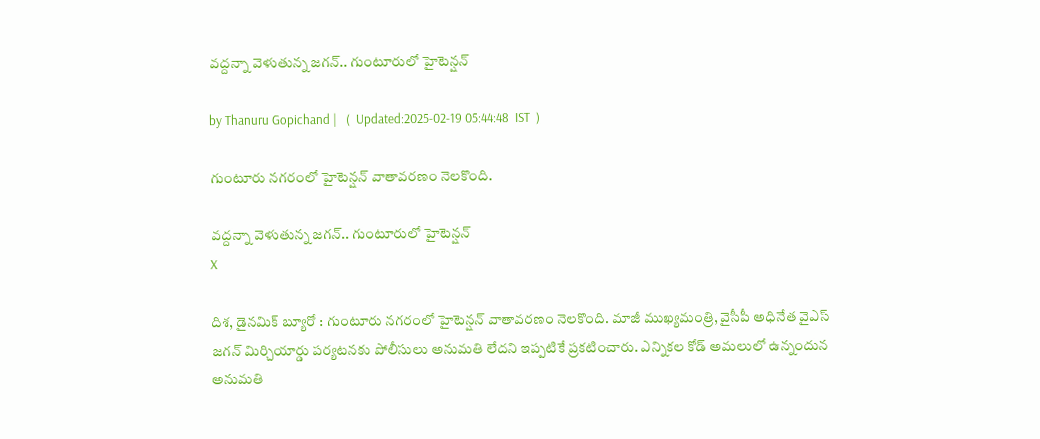వద్దన్నా వెళుతున్న జగన్.. గుంటూరులో హైటెన్షన్

by Thanuru Gopichand |   (  Updated:2025-02-19 05:44:48  IST  )

గుంటూరు నగరంలో హైటెన్షన్ వాతావరణం నెలకొంది.

వద్దన్నా వెళుతున్న జగన్.. గుంటూరులో హైటెన్షన్
X

దిశ, డైనమిక్ బ్యూరో : గుంటూరు నగరంలో హైటెన్షన్ వాతావరణం నెలకొంది. మాజీ ముఖ్యమంత్రి, వైసీపీ అధినేత వైఎస్ జగన్ మిర్చియార్డు పర్యటనకు పోలీసులు అనుమతి లేదని ఇప్పటికే ప్రకటించారు. ఎన్నికల కోడ్ అమలులో ఉన్నందున అనుమతి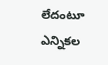లేదంటూ ఎన్నికల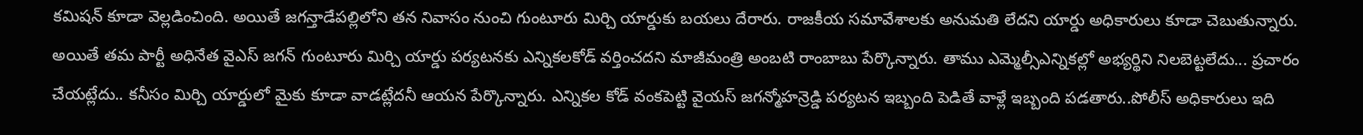కమిషన్ కూడా వెల్లడించింది. అయితే జగన్తాడేపల్లిలోని తన నివాసం నుంచి గుంటూరు మిర్చి యార్డుకు బయలు దేరారు. రాజకీయ సమావేశాలకు అనుమతి లేదని యార్డు అధికారులు కూడా చెబుతున్నారు. అయితే తమ పార్టీ అధినేత వైఎస్ జగన్ గుంటూరు మిర్చి యార్డు పర్యటనకు ఎన్నికలకోడ్ వర్తించదని మాజీమంత్రి అంబటి రాంబాబు పేర్కొన్నారు. తాము ఎమ్మెల్సీఎన్నికల్లో అభ్యర్థిని నిలబెట్టలేదు... ప్రచారం చేయట్లేదు.. కనీసం మిర్చి యార్డులో మైకు కూడా వాడట్లేదనీ ఆయన పేర్కొన్నారు. ఎన్నికల కోడ్ వంకపెట్టి వైయస్ జగన్మోహన్రెడ్డి పర్యటన ఇబ్బంది పెడితే వాళ్లే ఇబ్బంది పడతారు..పోలీస్ అధికారులు ఇది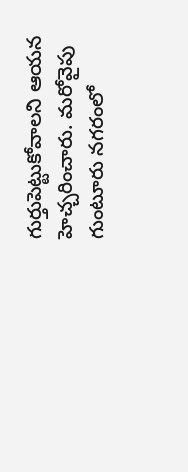గుర్తుపెట్టుకోవాలని ఆయన హెచ్చరించారు. మరోవైపు గుంటూరు నగరంలో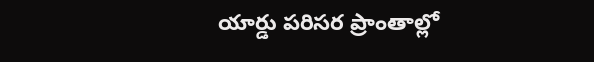యార్డు పరిసర ప్రాంతాల్లో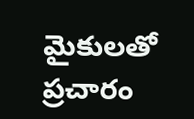మైకులతో ప్రచారం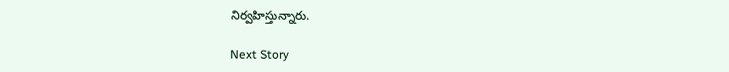నిర్వహిస్తున్నారు.

Next Story